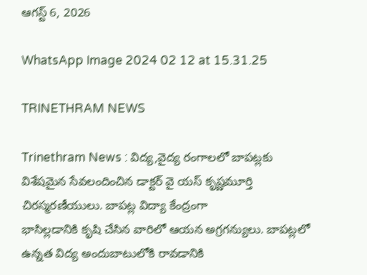ఆగస్ట్ 6, 2026

WhatsApp Image 2024 02 12 at 15.31.25

TRINETHRAM NEWS

Trinethram News : విద్య,వైద్య రంగాలలో బాపట్లకు విశేషమైన సేవలందించిన డాక్టర్ వై యస్ కృష్ణమూర్తి చిరస్మరణీయులు. బాపట్ల విద్యా కేంద్రంగా
భాసిల్లడానికి కృషి చేసిన వారిలో ఆయన అగ్రగన్యులు. బాపట్లలో ఉన్నత విద్య అందుబాటులోకి రావడానికి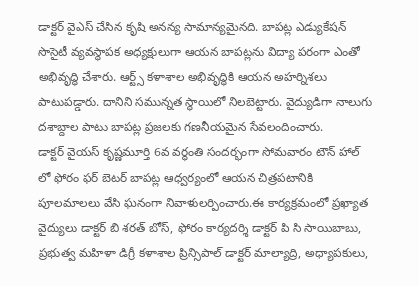డాక్టర్ వైఎస్ చేసిన కృషి అనన్య సామాన్యమైనది. బాపట్ల ఎడ్యుకేషన్ సొసైటీ వ్యవస్థాపక అధ్యక్షులుగా ఆయన బాపట్లను విద్యా పరంగా ఎంతో అభివృద్ధి చేశారు. ఆర్ట్స్ కళాశాల అభివృద్ధికి ఆయన అహర్నిశలు పాటుపడ్డారు. దానిని సమున్నత స్థాయిలో నిలబెట్టారు. వైద్యుడిగా నాలుగు దశాబ్దాల పాటు బాపట్ల ప్రజలకు గణనీయమైన సేవలందించారు.
డాక్టర్ వైయస్ కృష్ణమూర్తి 6వ వర్ధంతి సందర్భంగా సోమవారం టౌన్ హాల్ లో ఫోరం ఫర్ బెటర్ బాపట్ల ఆధ్వర్యంలో ఆయన చిత్రపటానికి పూలమాలలు వేసి ఘనంగా నివాళులర్పించారు.ఈ కార్యక్రమంలో ప్రఖ్యాత వైద్యులు డాక్టర్ బి శరత్ బోస్, ఫోరం కార్యదర్శి డాక్టర్ పి సి సాయిబాబు, ప్రభుత్వ మహిళా డిగ్రీ కళాశాల ప్రిన్సిపాల్ డాక్టర్ మాల్యాద్రి, అధ్యాపకులు,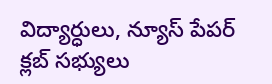విద్యార్ధులు, న్యూస్ పేపర్ క్లబ్ సభ్యులు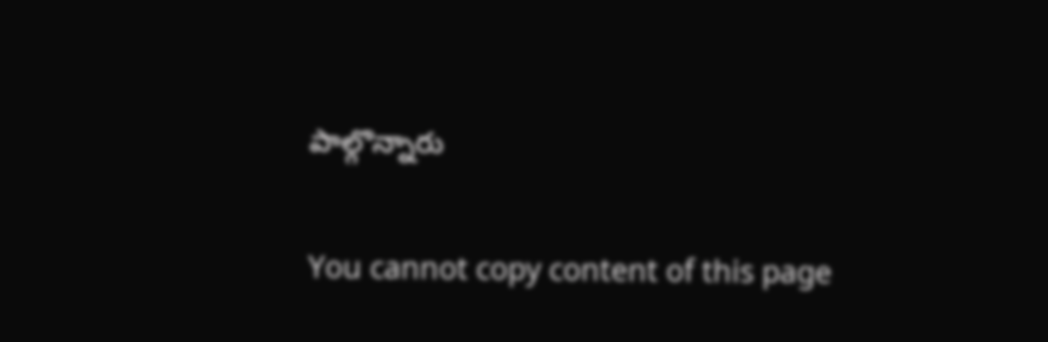పాల్గొన్నారు

You cannot copy content of this page